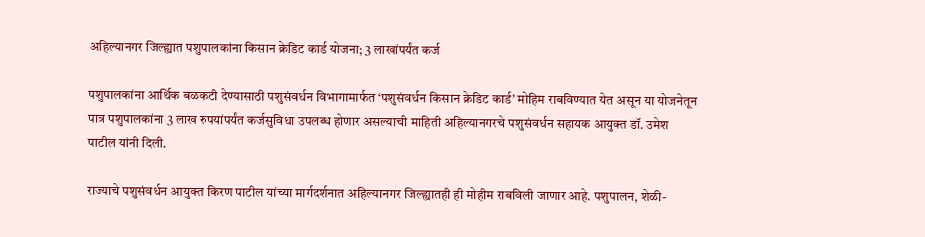अहिल्यानगर जिल्ह्यात पशुपालकांना किसान क्रेडिट कार्ड योजना; 3 लाखांपर्यंत कर्ज

पशुपालकांना आर्थिक बळकटी देण्यासाठी पशुसंवर्धन विभागामार्फत ‌‘पशुसंवर्धन किसान क्रेडिट कार्ड‌’ मोहिम राबविण्यात येत असून या योजनेतून पात्र पशुपालकांना 3 लाख रुपयांपर्यंत कर्जसुविधा उपलब्ध होणार असल्याची माहिती अहिल्यानगरचे पशुसंवर्धन सहायक आयुक्त डॉ. उमेश पाटील यांनी दिली.

राज्याचे पशुसंवर्धन आयुक्त किरण पाटील यांच्या मार्गदर्शनात अहिल्यानगर जिल्ह्यातही ही मोहीम राबविली जाणार आहे. पशुपालन, शेळी-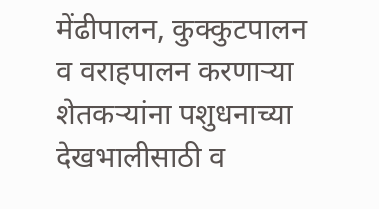मेंढीपालन, कुक्कुटपालन व वराहपालन करणाऱ्या शेतकऱ्यांना पशुधनाच्या देखभालीसाठी व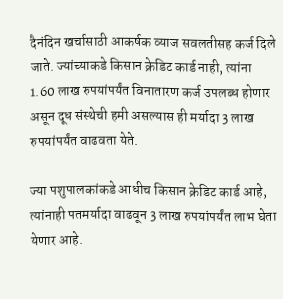दैनंदिन खर्चासाठी आकर्षक व्याज सवलतीसह कर्ज दिले जाते. ज्यांच्याकडे किसान क्रेडिट कार्ड नाही, त्यांना 1.60 लाख रुपयांपर्यंत विनातारण कर्ज उपलब्ध होणार असून दूध संस्थेची हमी असल्यास ही मर्यादा 3 लाख रुपयांपर्यंत वाढवता येते.

ज्या पशुपालकांकडे आधीच किसान क्रेडिट कार्ड आहे, त्यांनाही पतमर्यादा वाढवून 3 लाख रुपयांपर्यंत लाभ घेता येणार आहे.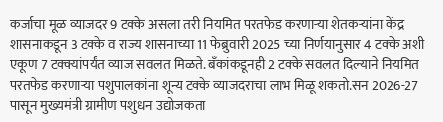कर्जाचा मूळ व्याजदर 9 टक्के असला तरी नियमित परतफेड करणाऱ्या शेतकऱ्यांना केंद्र शासनाकडून 3 टक्के व राज्य शासनाच्या 11 फेब्रुवारी 2025 च्या निर्णयानुसार 4 टक्के अशी एकूण 7 टक्क्यांपर्यंत व्याज सवलत मिळते. बँकांकडूनही 2 टक्के सवलत दिल्याने नियमित परतफेड करणाऱ्या पशुपालकांना शून्य टक्के व्याजदराचा लाभ मिळू शकतो.सन 2026-27 पासून मुख्यमंत्री ग्रामीण पशुधन उद्योजकता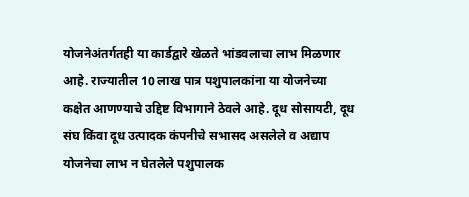योजनेअंतर्गतही या कार्डद्वारे खेळते भांडवलाचा लाभ मिळणार आहे. राज्यातील 10 लाख पात्र पशुपालकांना या योजनेच्या कक्षेत आणण्याचे उद्दिष्ट विभागाने ठेवले आहे. दूध सोसायटी, दूध संघ किंवा दूध उत्पादक कंपनीचे सभासद असलेले व अद्याप योजनेचा लाभ न घेतलेले पशुपालक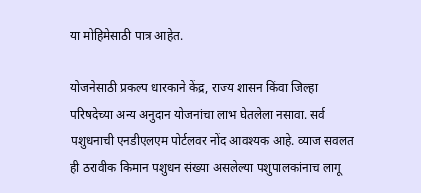या मोहिमेसाठी पात्र आहेत.

योजनेसाठी प्रकल्प धारकाने केंद्र, राज्य शासन किंवा जिल्हा परिषदेच्या अन्य अनुदान योजनांचा लाभ घेतलेला नसावा. सर्व पशुधनाची एनडीएलएम पोर्टलवर नोंद आवश्यक आहे. व्याज सवलत ही ठरावीक किमान पशुधन संख्या असलेल्या पशुपालकांनाच लागू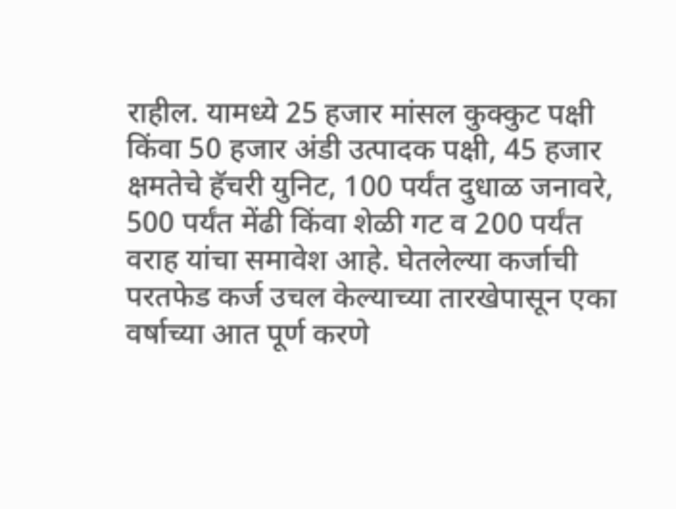राहील. यामध्ये 25 हजार मांसल कुक्कुट पक्षी किंवा 50 हजार अंडी उत्पादक पक्षी, 45 हजार क्षमतेचे हॅचरी युनिट, 100 पर्यंत दुधाळ जनावरे, 500 पर्यंत मेंढी किंवा शेळी गट व 200 पर्यंत वराह यांचा समावेश आहे. घेतलेल्या कर्जाची परतफेड कर्ज उचल केल्याच्या तारखेपासून एका वर्षाच्या आत पूर्ण करणे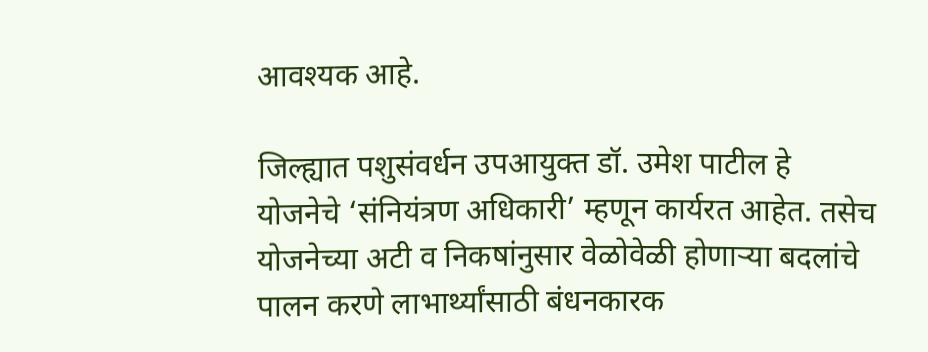आवश्यक आहे.

जिल्ह्यात पशुसंवर्धन उपआयुक्त डॉ. उमेश पाटील हे योजनेचे ‌‘संनियंत्रण अधिकारी‌’ म्हणून कार्यरत आहेत. तसेच योजनेच्या अटी व निकषांनुसार वेळोवेळी होणाऱ्या बदलांचे पालन करणे लाभार्थ्यांसाठी बंधनकारक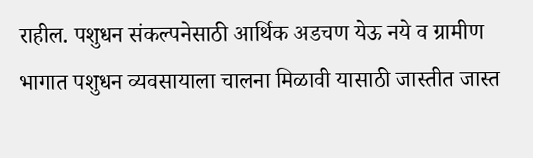राहील. पशुधन संकल्पनेसाठी आर्थिक अडचण येऊ नये व ग्रामीण भागात पशुधन व्यवसायाला चालना मिळावी यासाठी जास्तीत जास्त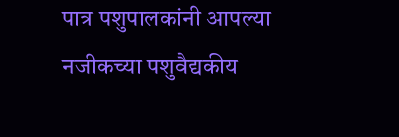पात्र पशुपालकांनी आपल्या नजीकच्या पशुवैद्यकीय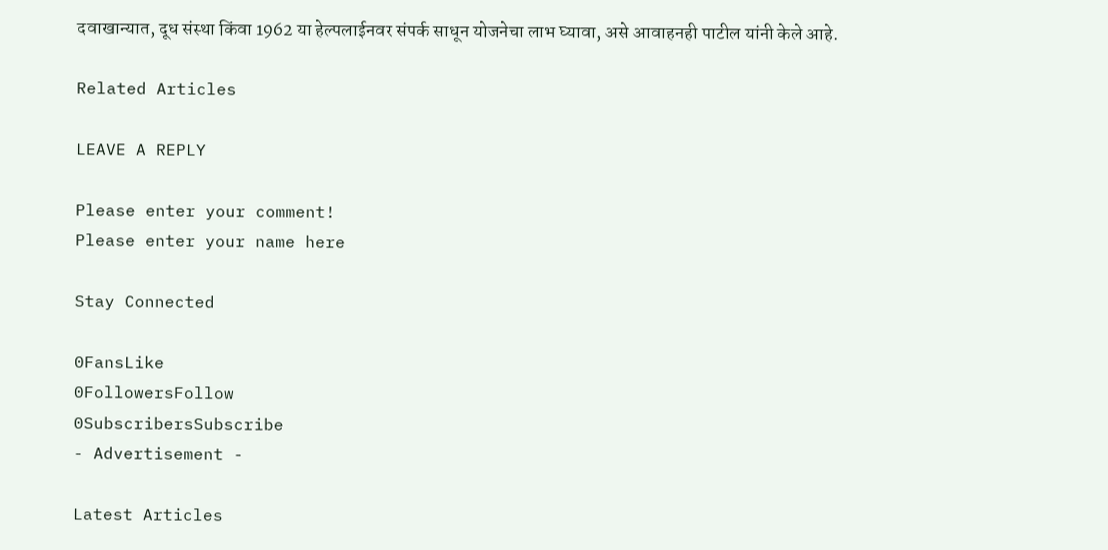दवाखान्यात, दूध संस्था किंवा 1962 या हेल्पलाईनवर संपर्क साधून योजनेचा लाभ घ्यावा, असे आवाहनही पाटील यांनी केले आहे.

Related Articles

LEAVE A REPLY

Please enter your comment!
Please enter your name here

Stay Connected

0FansLike
0FollowersFollow
0SubscribersSubscribe
- Advertisement -

Latest Articles